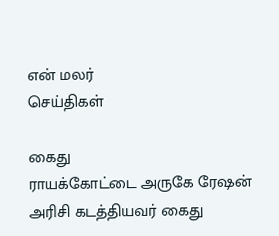என் மலர்
செய்திகள்

கைது
ராயக்கோட்டை அருகே ரேஷன் அரிசி கடத்தியவர் கைது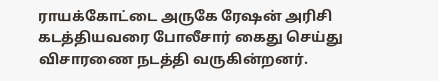ராயக்கோட்டை அருகே ரேஷன் அரிசி கடத்தியவரை போலீசார் கைது செய்து விசாரணை நடத்தி வருகின்றனர்.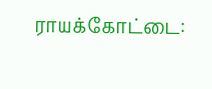ராயக்கோட்டை: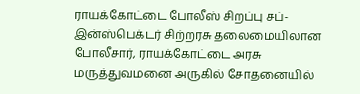ராயக்கோட்டை போலீஸ் சிறப்பு சப்-இன்ஸ்பெக்டர் சிற்றரசு தலைமையிலான போலீசார், ராயக்கோட்டை அரசு மருத்துவமனை அருகில் சோதனையில்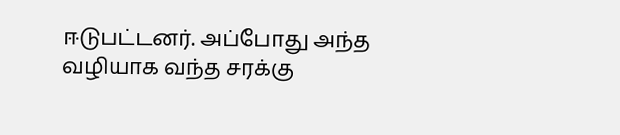ஈடுபட்டனர். அப்போது அந்த வழியாக வந்த சரக்கு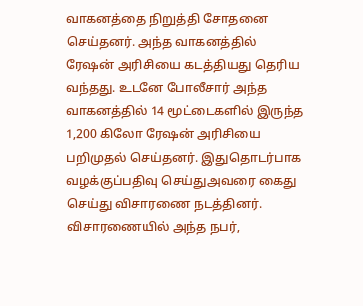வாகனத்தை நிறுத்தி சோதனை செய்தனர். அந்த வாகனத்தில் ரேஷன் அரிசியை கடத்தியது தெரிய வந்தது. உடனே போலீசார் அந்த வாகனத்தில் 14 மூட்டைகளில் இருந்த 1,200 கிலோ ரேஷன் அரிசியை பறிமுதல் செய்தனர். இதுதொடர்பாக வழக்குப்பதிவு செய்துஅவரை கைது செய்து விசாரணை நடத்தினர். விசாரணையில் அந்த நபர்,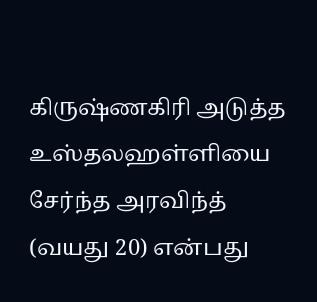கிருஷ்ணகிரி அடுத்த உஸ்தலஹள்ளியை சேர்ந்த அரவிந்த் (வயது 20) என்பது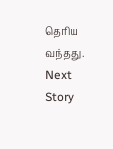தெரிய வந்தது.
Next Story